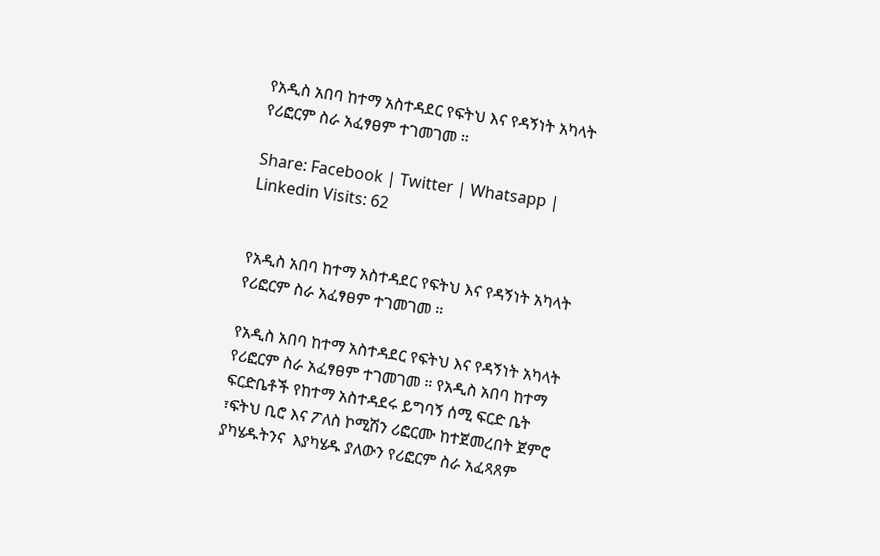የአዲስ አበባ ከተማ አስተዳደር የፍትህ እና የዳኝነት አካላት የሪፎርም ስራ አፈፃፀም ተገመገመ ።

Share: Facebook | Twitter | Whatsapp | Linkedin Visits: 62


የአዲስ አበባ ከተማ አስተዳደር የፍትህ እና የዳኝነት አካላት የሪፎርም ስራ አፈፃፀም ተገመገመ ።

የአዲስ አበባ ከተማ አስተዳደር የፍትህ እና የዳኝነት አካላት የሪፎርም ስራ አፈፃፀም ተገመገመ ። የአዲስ አበባ ከተማ  ፍርድቤቶች የከተማ አስተዳደሩ ይግባኝ ሰሚ ፍርድ ቤት ፣ፍትህ ቢሮ እና ፖለስ ኮሚሽን ሪፎርሙ ከተጀመረበት ጀምሮ ያካሄዱትንና  እያካሄዱ ያለውን የሪፎርም ስራ አፈጻጸም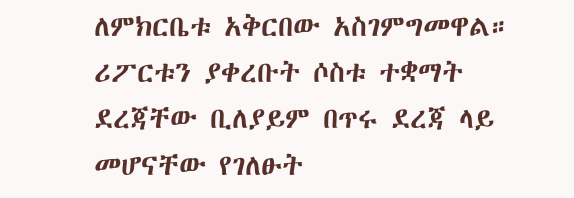ለምክርቤቱ አቅርበው አስገምግመዋል። ሪፖርቱን ያቀረቡት ሶስቱ ተቋማት ደረጃቸው ቢለያይም በጥሩ ደረጃ ላይ መሆናቸው የገለፁት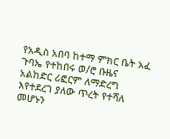የአዲስ አበባ ከተማ ምክር ቤት አፈ ጉባኤ የተከበሩ ወ/ሮ ቡዜና አልከድር ሪፎርም ለማድረግ እየተደረገ ያለው ጥረት የተሻለ መሆኑን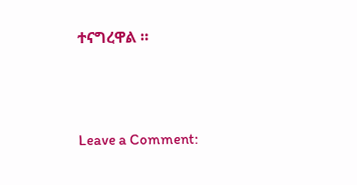ተናግረዋል ።



Leave a Comment: